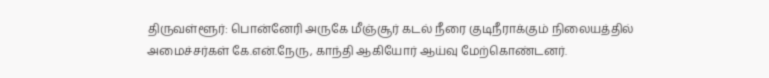திருவள்ளூர்: பொன்னேரி அருகே மீஞ்சூர் கடல் நீரை குடிநீராக்கும் நிலையத்தில் அமைச்சர்கள் கே.என்.நேரு, காந்தி ஆகியோர் ஆய்வு மேற்கொண்டனர்.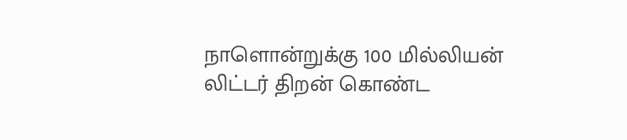நாளொன்றுக்கு 100 மில்லியன் லிட்டர் திறன் கொண்ட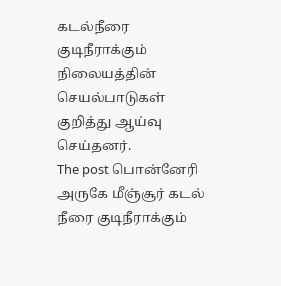கடல்நீரை குடிநீராக்கும் நிலையத்தின் செயல்பாடுகள் குறித்து ஆய்வு செய்தனர்.
The post பொன்னேரி அருகே மீஞ்சூர் கடல் நீரை குடிநீராக்கும்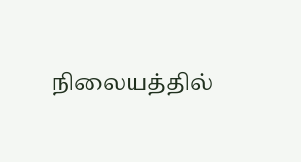நிலையத்தில்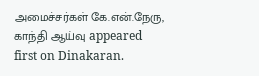அமைச்சர்கள் கே.என்.நேரு, காந்தி ஆய்வு appeared first on Dinakaran.